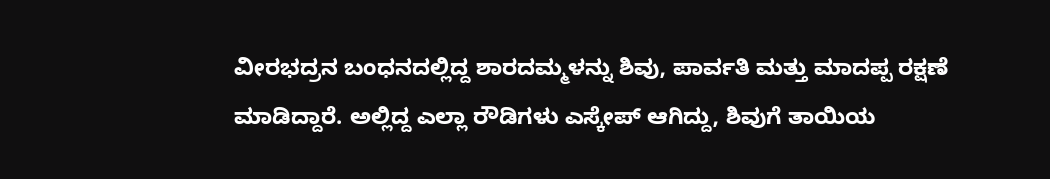ವೀರಭದ್ರನ ಬಂಧನದಲ್ಲಿದ್ದ ಶಾರದಮ್ಮಳನ್ನು ಶಿವು, ಪಾರ್ವತಿ ಮತ್ತು ಮಾದಪ್ಪ ರಕ್ಷಣೆ ಮಾಡಿದ್ದಾರೆ. ಅಲ್ಲಿದ್ದ ಎಲ್ಲಾ ರೌಡಿಗಳು ಎಸ್ಕೇಪ್ ಆಗಿದ್ದು, ಶಿವುಗೆ ತಾಯಿಯ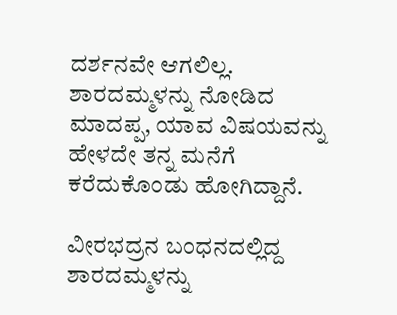ದರ್ಶನವೇ ಆಗಲಿಲ್ಲ. ಶಾರದಮ್ಮಳನ್ನು ನೋಡಿದ ಮಾದಪ್ಪ, ಯಾವ ವಿಷಯವನ್ನು ಹೇಳದೇ ತನ್ನ ಮನೆಗೆ ಕರೆದುಕೊಂಡು ಹೋಗಿದ್ದಾನೆ.

ವೀರಭದ್ರನ ಬಂಧನದಲ್ಲಿದ್ದ ಶಾರದಮ್ಮಳನ್ನು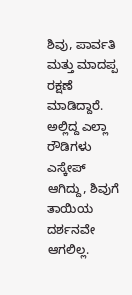ಶಿವು, ಪಾರ್ವತಿ ಮತ್ತು ಮಾದಪ್ಪ ರಕ್ಷಣೆ ಮಾಡಿದ್ದಾರೆ. ಅಲ್ಲಿದ್ದ ಎಲ್ಲಾ ರೌಡಿಗಳು ಎಸ್ಕೇಪ್ ಆಗಿದ್ದು, ಶಿವುಗೆ ತಾಯಿಯ ದರ್ಶನವೇ ಆಗಲಿಲ್ಲ.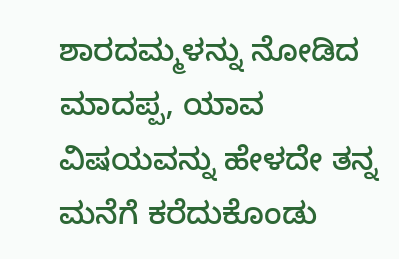ಶಾರದಮ್ಮಳನ್ನು ನೋಡಿದ ಮಾದಪ್ಪ, ಯಾವ ವಿಷಯವನ್ನು ಹೇಳದೇ ತನ್ನ ಮನೆಗೆ ಕರೆದುಕೊಂಡು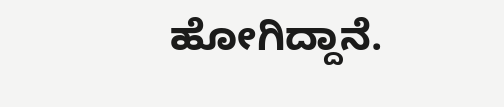ಹೋಗಿದ್ದಾನೆ.